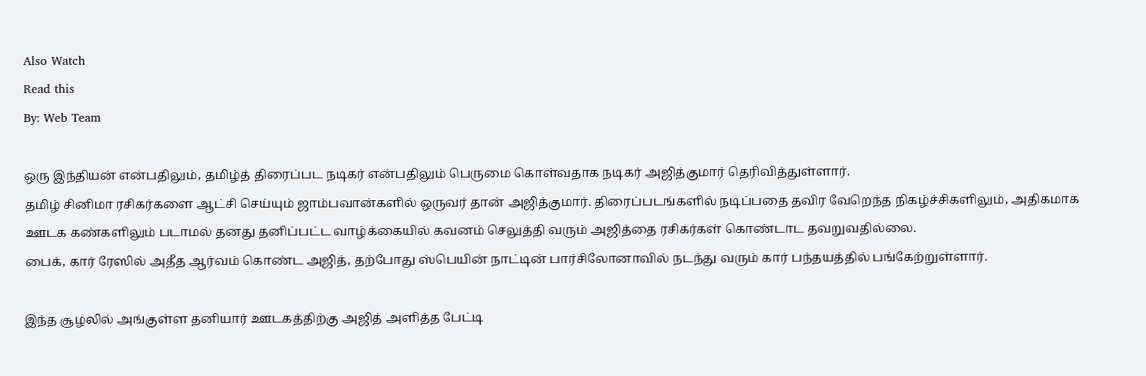Also Watch
Read this
By: Web Team

ஒரு இந்தியன் என்பதிலும், தமிழ்த் திரைப்பட நடிகர் என்பதிலும் பெருமை கொள்வதாக நடிகர் அஜித்குமார் தெரிவித்துள்ளார்.
தமிழ் சினிமா ரசிகர்களை ஆட்சி செய்யும் ஜாம்பவான்களில் ஒருவர் தான் அஜித்குமார். திரைப்படங்களில் நடிப்பதை தவிர வேறெந்த நிகழ்ச்சிகளிலும், அதிகமாக ஊடக கண்களிலும் படாமல் தனது தனிப்பட்ட வாழ்க்கையில் கவனம் செலுத்தி வரும் அஜித்தை ரசிகர்கள் கொண்டாட தவறுவதில்லை.
பைக், கார் ரேஸில் அதீத ஆர்வம் கொண்ட அஜித், தற்போது ஸ்பெயின் நாட்டின் பார்சிலோனாவில் நடந்து வரும் கார் பந்தயத்தில் பங்கேற்றுள்ளார்.

இந்த சூழலில் அங்குள்ள தனியார் ஊடகத்திற்கு அஜித் அளித்த பேட்டி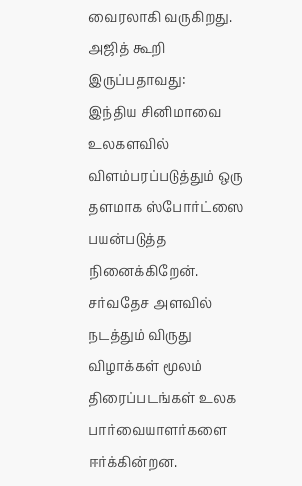வைரலாகி வருகிறது. அஜித் கூறி இருப்பதாவது:
இந்திய சினிமாவை உலகளவில் விளம்பரப்படுத்தும் ஒரு தளமாக ஸ்போர்ட்ஸை பயன்படுத்த நினைக்கிறேன்.
சர்வதேச அளவில் நடத்தும் விருது விழாக்கள் மூலம் திரைப்படங்கள் உலக பார்வையாளர்களை ஈர்க்கின்றன.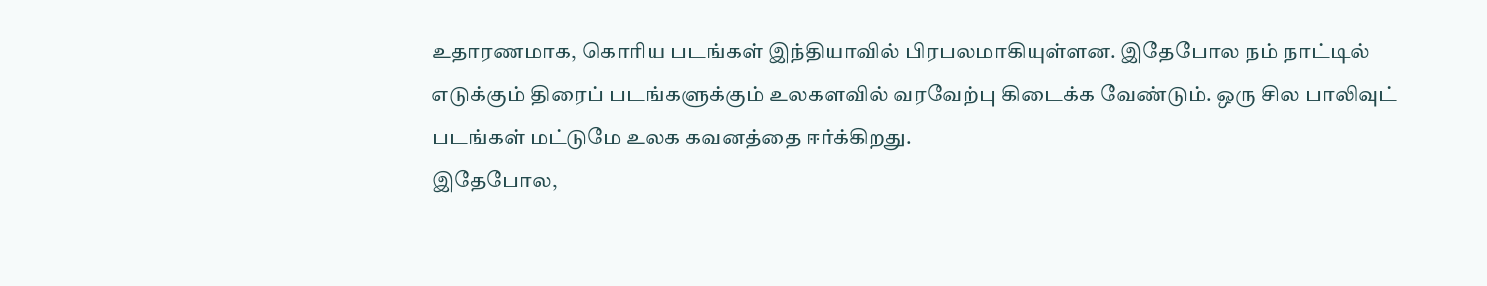உதாரணமாக, கொரிய படங்கள் இந்தியாவில் பிரபலமாகியுள்ளன. இதேபோல நம் நாட்டில் எடுக்கும் திரைப் படங்களுக்கும் உலகளவில் வரவேற்பு கிடைக்க வேண்டும். ஒரு சில பாலிவுட் படங்கள் மட்டுமே உலக கவனத்தை ஈர்க்கிறது.
இதேபோல,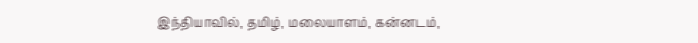இந்தியாவில், தமிழ், மலையாளம், கன்னடம்,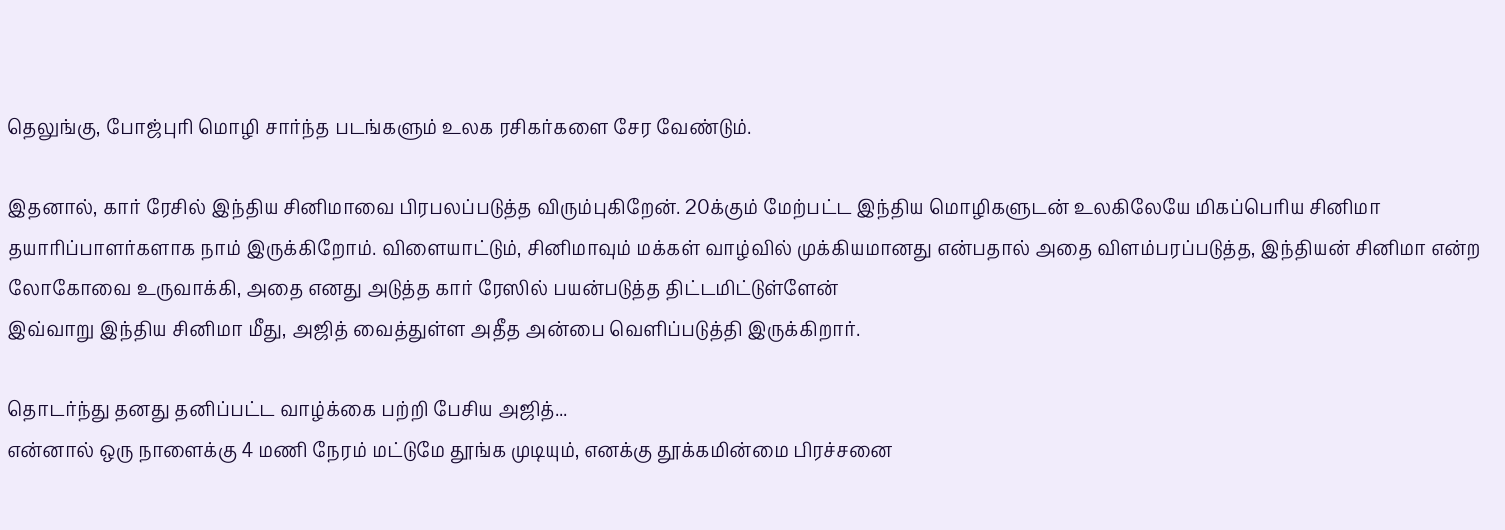தெலுங்கு, போஜ்புரி மொழி சார்ந்த படங்களும் உலக ரசிகர்களை சேர வேண்டும்.

இதனால், கார் ரேசில் இந்திய சினிமாவை பிரபலப்படுத்த விரும்புகிறேன். 20க்கும் மேற்பட்ட இந்திய மொழிகளுடன் உலகிலேயே மிகப்பெரிய சினிமா தயாரிப்பாளர்களாக நாம் இருக்கிறோம். விளையாட்டும், சினிமாவும் மக்கள் வாழ்வில் முக்கியமானது என்பதால் அதை விளம்பரப்படுத்த, இந்தியன் சினிமா என்ற லோகோவை உருவாக்கி, அதை எனது அடுத்த கார் ரேஸில் பயன்படுத்த திட்டமிட்டுள்ளேன்
இவ்வாறு இந்திய சினிமா மீது, அஜித் வைத்துள்ள அதீத அன்பை வெளிப்படுத்தி இருக்கிறார்.

தொடர்ந்து தனது தனிப்பட்ட வாழ்க்கை பற்றி பேசிய அஜித்...
என்னால் ஒரு நாளைக்கு 4 மணி நேரம் மட்டுமே தூங்க முடியும், எனக்கு தூக்கமின்மை பிரச்சனை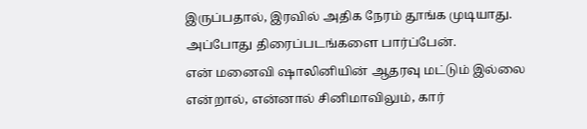இருப்பதால், இரவில் அதிக நேரம் தூங்க முடியாது. அப்போது திரைப்படங்களை பார்ப்பேன்.
என் மனைவி ஷாலினியின் ஆதரவு மட்டும் இல்லை என்றால், என்னால் சினிமாவிலும், கார்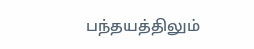பந்தயத்திலும்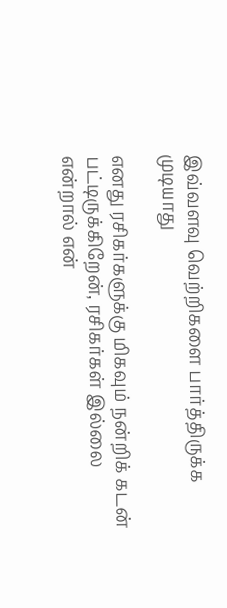இவ்வளவு வெற்றிகளை பார்த்திருக்க முடியாது

எனது ரசிகர்களுக்கு மிகவும் நன்றிக் கடன் பட்டிருக்கிறேன், ரசிகர்கள் இல்லை என்றால் என்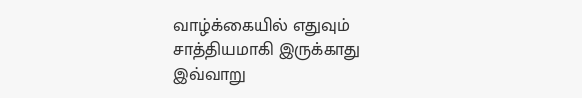வாழ்க்கையில் எதுவும் சாத்தியமாகி இருக்காது
இவ்வாறு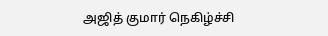அஜித் குமார் நெகிழ்ச்சி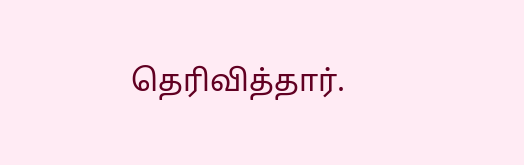தெரிவித்தார்.